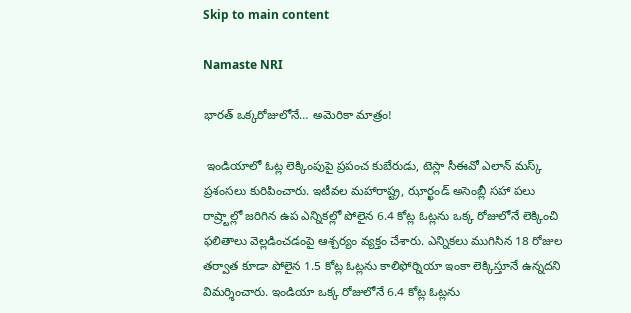Skip to main content

Namaste NRI

భారత్ ఒక్కరోజులోనే… అమెరికా మాత్రం!

 ఇండియాలో ఓట్ల లెక్కింపుపై ప్రపంచ కుబేరుడు, టెస్లా సీఈవో ఎలాన్‌ మస్క్‌ ప్రశంసలు కురిపించారు. ఇటీవల మహారాష్ట్ర, ఝార్ఖండ్‌ అసెంబ్లీ సహా పలు రాష్ర్టాల్లో జరిగిన ఉప ఎన్నికల్లో పోలైన 6.4 కోట్ల ఓట్లను ఒక్క రోజులోనే లెక్కించి ఫలితాలు వెల్లడించడంపై ఆశ్చర్యం వ్యక్తం చేశారు. ఎన్నికలు ముగిసిన 18 రోజుల తర్వాత కూడా పోలైన 1.5 కోట్ల ఓట్లను కాలిఫోర్నియా ఇంకా లెక్కిస్తూనే ఉన్నదని విమర్శించారు. ఇండియా ఒక్క రోజులోనే 6.4 కోట్ల ఓట్లను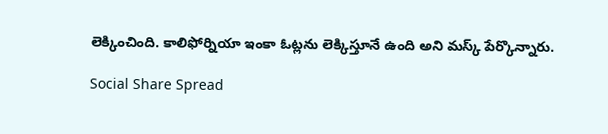లెక్కించింది. కాలిఫోర్నియా ఇంకా ఓట్లను లెక్కిస్తూనే ఉంది అని మస్క్‌ పేర్కొన్నారు.

Social Share Spread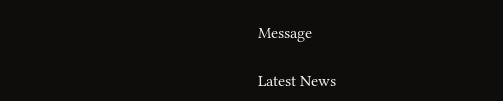Message

Latest News